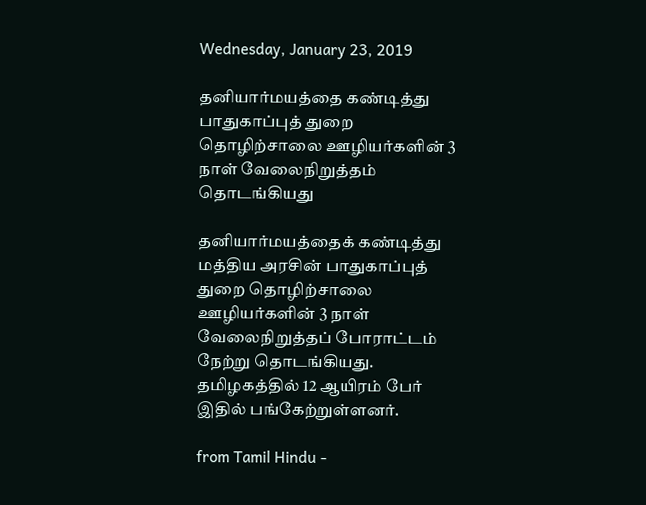Wednesday, January 23, 2019

தனியார்மயத்தை கண்டித்து பாதுகாப்புத் துறை தொழிற்சாலை ஊழியர்களின் 3 நாள் வேலைநிறுத்தம் தொடங்கியது

தனியார்மயத்தைக் கண்டித்து மத்திய அரசின் பாதுகாப்புத் துறை தொழிற்சாலை ஊழியர்களின் 3 நாள் வேலைநிறுத்தப் போராட்டம் நேற்று தொடங்கியது. தமிழகத்தில் 12 ஆயிரம் பேர் இதில் பங்கேற்றுள்ளனர்.

from Tamil Hindu -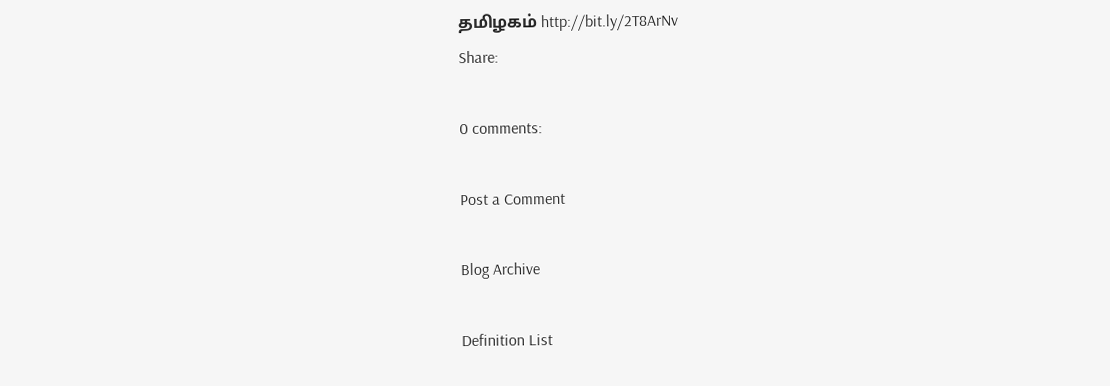தமிழகம் http://bit.ly/2T8ArNv
Share:

0 comments:

Post a Comment

Blog Archive

Definition List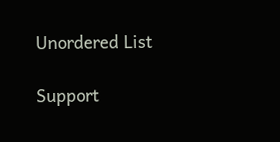Unordered List

Support